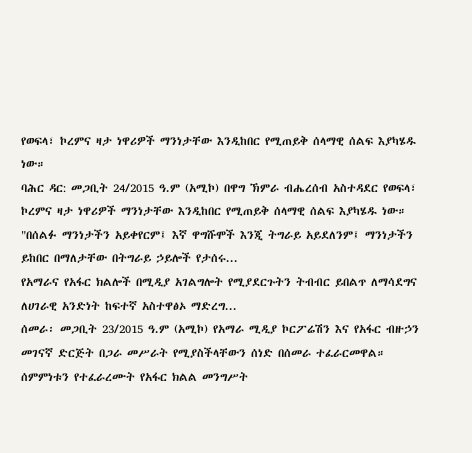የወፍላ፣ ኮረምና ዛታ ነዋሪዎች ማንነታቸው እንዲከበር የሚጠይቅ ሰላማዊ ሰልፍ እያካሄዱ ነው።
ባሕር ዳር: መጋቢት 24/2015 ዓ.ም (አሚኮ) በዋግ ኽምራ ብሔረሰብ አስተዳደር የወፍላ፣ ኮረምና ዛታ ነዋሪዎች ማንነታቸው እንዲከበር የሚጠይቅ ሰላማዊ ሰልፍ እያካሄዱ ነው።
"በሰልፉ ማንነታችን አይቀየርም፤ እኛ ዋግሹሞች እንጂ ትግራይ አይደለንም፤ ማንነታችን ይከበር በማለታቸው በትግራይ ኃይሎች የታሰሩ...
የአማራና የአፋር ክልሎች በሚዲያ አገልግሎት የሚያደርጉትን ትብብር ይበልጥ ለማሳደግና ለሀገራዊ አንድነት ከፍተኛ አስተዋፅኦ ማድረግ...
ሰመራ፡ መጋቢት 23/2015 ዓ.ም (አሚኮ) የአማራ ሚዲያ ኮርፖሬሽን እና የአፋር ብዙኃን መገናኛ ድርጅት በጋራ መሥራት የሚያስችላቸውን ሰነድ በሰመራ ተፈራርመዋል።
ሰምምነቱን የተፈራረሙት የአፋር ክልል መንግሥት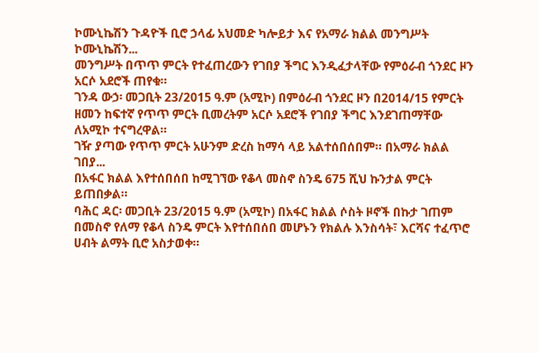ኮሙኒኬሽን ጉዳዮች ቢሮ ኃላፊ አህመድ ካሎይታ እና የአማራ ክልል መንግሥት ኮሙኒኬሽን...
መንግሥት በጥጥ ምርት የተፈጠረውን የገበያ ችግር እንዲፈታላቸው የምዕራብ ጎንደር ዞን አርሶ አደሮች ጠየቁ።
ገንዳ ውኃ፡ መጋቢት 23/2015 ዓ.ም (አሚኮ) በምዕራብ ጎንደር ዞን በ2014/15 የምርት ዘመን ከፍተኛ የጥጥ ምርት ቢመረትም አርሶ አደሮች የገበያ ችግር እንደገጠማቸው ለአሚኮ ተናግረዋል።
ገዥ ያጣው የጥጥ ምርት አሁንም ድረስ ከማሳ ላይ አልተሰበሰበም። በአማራ ክልል ገበያ...
በአፋር ክልል እየተሰበሰበ ከሚገኘው የቆላ መስኖ ስንዴ 675 ሺህ ኩንታል ምርት ይጠበቃል።
ባሕር ዳር፡ መጋቢት 23/2015 ዓ.ም (አሚኮ) በአፋር ክልል ሶስት ዞኖች በኩታ ገጠም በመስኖ የለማ የቆላ ስንዴ ምርት እየተሰበሰበ መሆኑን የክልሉ እንስሳት፣ እርሻና ተፈጥሮ ሀብት ልማት ቢሮ አስታወቀ።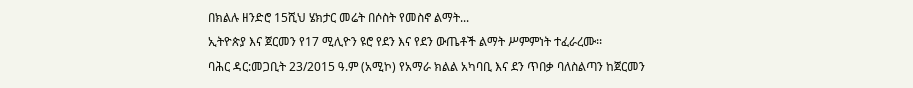በክልሉ ዘንድሮ 15ሺህ ሄክታር መሬት በሶስት የመስኖ ልማት...
ኢትዮጵያ እና ጀርመን የ17 ሚሊዮን ዩሮ የደን እና የደን ውጤቶች ልማት ሥምምነት ተፈራረሙ፡፡
ባሕር ዳር:መጋቢት 23/2015 ዓ.ም (አሚኮ) የአማራ ክልል አካባቢ እና ደን ጥበቃ ባለስልጣን ከጀርመን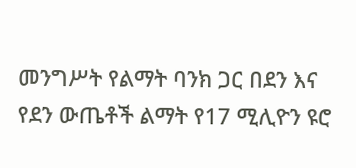መንግሥት የልማት ባንክ ጋር በደን እና የደን ውጤቶች ልማት የ17 ሚሊዮን ዩሮ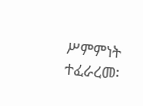ሥምምነት ተፈራረመ፡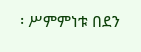፡ ሥምምነቱ በደን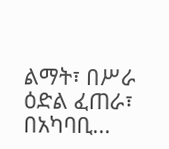ልማት፣ በሥራ ዕድል ፈጠራ፣ በአካባቢ...